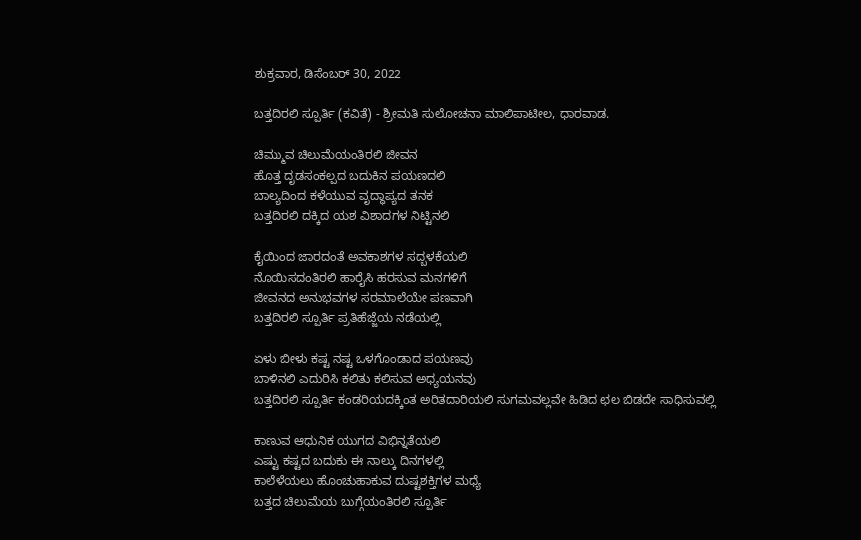ಶುಕ್ರವಾರ, ಡಿಸೆಂಬರ್ 30, 2022

ಬತ್ತದಿರಲಿ ಸ್ಪೂರ್ತಿ (ಕವಿತೆ) - ಶ್ರೀಮತಿ ಸುಲೋಚನಾ ಮಾಲಿಪಾಟೀಲ, ಧಾರವಾಡ.

ಚಿಮ್ಮುವ ಚಿಲುಮೆಯಂತಿರಲಿ ಜೀವನ
ಹೊತ್ತ ದೃಡಸಂಕಲ್ಪದ ಬದುಕಿನ ಪಯಣದಲಿ
ಬಾಲ್ಯದಿಂದ ಕಳೆಯುವ ವೃದ್ಧಾಪ್ಯದ ತನಕ
ಬತ್ತದಿರಲಿ ದಕ್ಕಿದ ಯಶ ವಿಶಾದಗಳ ನಿಟ್ಟಿನಲಿ

ಕೈಯಿಂದ ಜಾರದಂತೆ ಅವಕಾಶಗಳ ಸದ್ಬಳಕೆಯಲಿ
ನೊಯಿಸದಂತಿರಲಿ ಹಾರೈಸಿ ಹರಸುವ ಮನಗಳಿಗೆ
ಜೀವನದ ಅನುಭವಗಳ ಸರಮಾಲೆಯೇ ಪಣವಾಗಿ
ಬತ್ತದಿರಲಿ ಸ್ಪೂರ್ತಿ ಪ್ರತಿಹೆಜ್ಜೆಯ ನಡೆಯಲ್ಲಿ

ಏಳು ಬೀಳು ಕಷ್ಟ ನಷ್ಟ ಒಳಗೊಂಡಾದ ಪಯಣವು
ಬಾಳಿನಲಿ ಎದುರಿಸಿ ಕಲಿತು ಕಲಿಸುವ ಅಧ್ಯಯನವು
ಬತ್ತದಿರಲಿ ಸ್ಪೂರ್ತಿ ಕಂಡರಿಯದಕ್ಕಿಂತ ಅರಿತದಾರಿಯಲಿ ಸುಗಮವಲ್ಲವೇ ಹಿಡಿದ ಛಲ ಬಿಡದೇ ಸಾಧಿಸುವಲ್ಲಿ

ಕಾಣುವ ಆಧುನಿಕ ಯುಗದ ವಿಭಿನ್ನತೆಯಲಿ
ಎಷ್ಟು ಕಷ್ಟದ ಬದುಕು ಈ ನಾಲ್ಕು ದಿನಗಳಲ್ಲಿ
ಕಾಲೆಳೆಯಲು ಹೊಂಚುಹಾಕುವ ದುಷ್ಟಶಕ್ತಿಗಳ ಮಧ್ಯೆ
ಬತ್ತದ ಚಿಲುಮೆಯ ಬುಗ್ಗೆಯಂತಿರಲಿ ಸ್ಪೂರ್ತಿ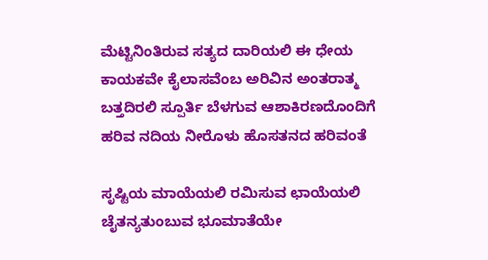ಮೆಟ್ಟಿನಿಂತಿರುವ ಸತ್ಯದ ದಾರಿಯಲಿ ಈ ಧೇಯ
ಕಾಯಕವೇ ಕೈಲಾಸವೆಂಬ ಅರಿವಿನ ಅಂತರಾತ್ಮ
ಬತ್ತದಿರಲಿ ಸ್ಪೂರ್ತಿ ಬೆಳಗುವ ಆಶಾಕಿರಣದೊಂದಿಗೆ
ಹರಿವ ನದಿಯ ನೀರೊಳು ಹೊಸತನದ ಹರಿವಂತೆ

ಸೃಷ್ಟಿಯ ಮಾಯೆಯಲಿ ರಮಿಸುವ ಛಾಯೆಯಲಿ
ಚೈತನ್ಯತುಂಬುವ ಭೂಮಾತೆಯೇ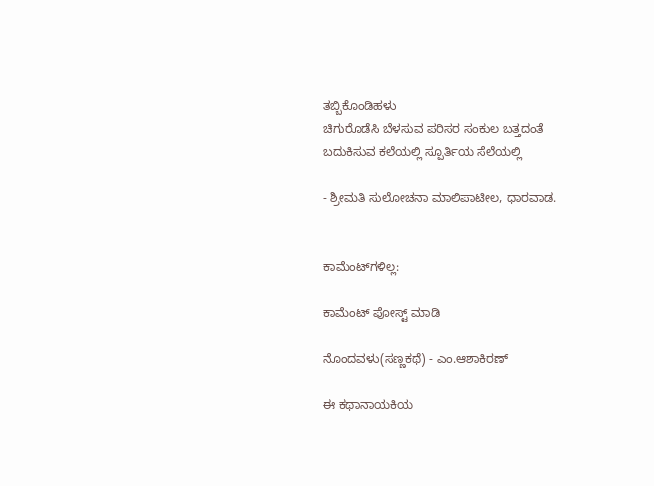ತಬ್ಬಿಕೊಂಡಿಹಳು
ಚಿಗುರೊಡೆಸಿ ಬೆಳಸುವ ಪರಿಸರ ಸಂಕುಲ ಬತ್ತದಂತೆ
ಬದುಕಿಸುವ ಕಲೆಯಲ್ಲಿ ಸ್ಪೂರ್ತಿಯ ಸೆಲೆಯಲ್ಲಿ

- ಶ್ರೀಮತಿ ಸುಲೋಚನಾ ಮಾಲಿಪಾಟೀಲ, ಧಾರವಾಡ.


ಕಾಮೆಂಟ್‌ಗಳಿಲ್ಲ:

ಕಾಮೆಂಟ್‌‌ ಪೋಸ್ಟ್‌ ಮಾಡಿ

ನೊಂದವಳು(ಸಣ್ಣಕಥೆ) - ಎಂ.ಆಶಾಕಿರಣ್

ಈ ಕಥಾನಾಯಕಿಯ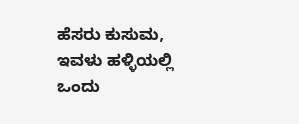ಹೆಸರು ಕುಸುಮ, ಇವಳು ಹಳ್ಳಿಯಲ್ಲಿ ಒಂದು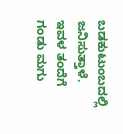ಬಡಕುಟುಂಬದಲ್ಲಿ ಜನಿಸುತ್ತಾಳೆ. ಇವಳ ತಂದೆಗೆ  ಗಂಡು ಮಗು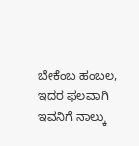ಬೇಕೆಂಬ ಹಂಬಲ, ಇದರ ಫಲವಾಗಿ ಇವನಿಗೆ ನಾಲ್ಕು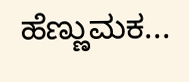ಹೆಣ್ಣುಮಕ...